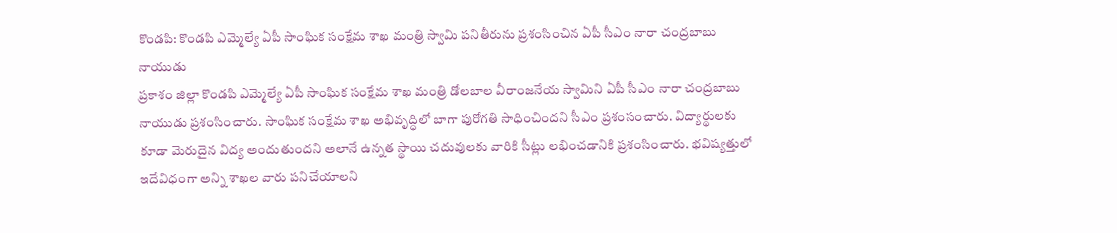కొండపి: కొండపి ఎమ్మెల్యే ఏపీ సాంఘిక సంక్షేమ శాఖ మంత్రి స్వామి పనితీరును ప్రశంసించిన ఏపీ సీఎం నారా చంద్రబాబు నాయుడు
ప్రకాశం జిల్లా కొండపి ఎమ్మెల్యే ఏపీ సాంఘిక సంక్షేమ శాఖ మంత్రి డోలబాల వీరాంజనేయ స్వామిని ఏపీ సీఎం నారా చంద్రబాబు నాయుడు ప్రశంసించారు. సాంఘిక సంక్షేమ శాఖ అభివృద్ధిలో బాగా పురోగతి సాధించిందని సీఎం ప్రశంసంచారు. విద్యార్థులకు కూడా మెరుదైన విద్య అందుతుందని అలానే ఉన్నత స్థాయి చదువులకు వారికి సీట్లు లభించడానికి ప్రశంసించారు. భవిష్యత్తులో ఇదేవిధంగా అన్ని శాఖల వారు పనిచేయాలని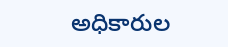అధికారుల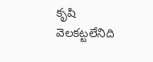కృషి వెలకట్టలేనిది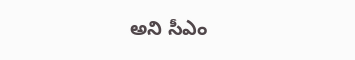అని సీఎం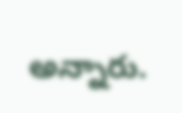అన్నారు.